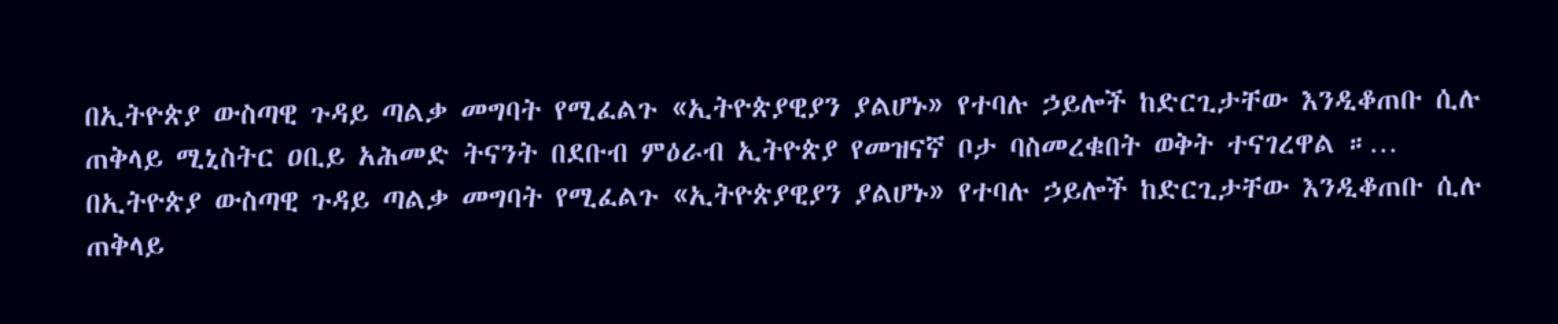በኢትዮጵያ ውስጣዊ ጉዳይ ጣልቃ መግባት የሚፈልጉ «ኢትዮጵያዊያን ያልሆኑ» የተባሉ ኃይሎች ከድርጊታቸው እንዲቆጠቡ ሲሉ ጠቅላይ ሚኒስትር ዐቢይ አሕመድ ትናንት በደቡብ ምዕራብ ኢትዮጵያ የመዝናኛ ቦታ ባስመረቁበት ወቅት ተናገረዋል ።…
በኢትዮጵያ ውስጣዊ ጉዳይ ጣልቃ መግባት የሚፈልጉ «ኢትዮጵያዊያን ያልሆኑ» የተባሉ ኃይሎች ከድርጊታቸው እንዲቆጠቡ ሲሉ ጠቅላይ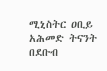ሚኒስትር ዐቢይ አሕመድ ትናንት በደቡብ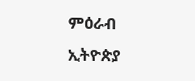ምዕራብ ኢትዮጵያ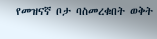የመዝናኛ ቦታ ባስመረቁበት ወቅት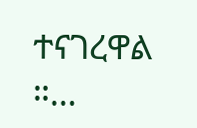ተናገረዋል ።…